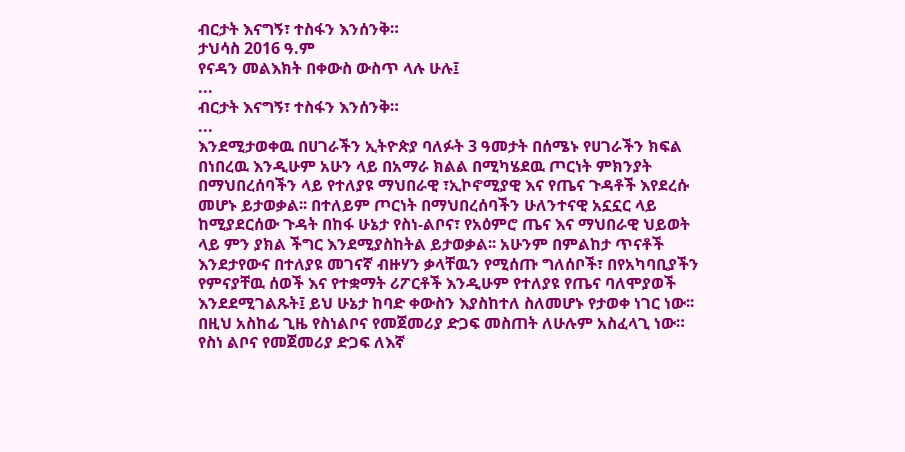ብርታት እናግኝ፣ ተስፋን እንሰንቅ።
ታህሳስ 2016 ዓ.ም
የናዳን መልእክት በቀውስ ውስጥ ላሉ ሁሉ፤
...
ብርታት እናግኝ፣ ተስፋን እንሰንቅ።
...
እንደሚታወቀዉ በሀገራችን ኢትዮጵያ ባለፉት 3 ዓመታት በሰሜኑ የሀገራችን ክፍል በነበረዉ እንዲሁም አሁን ላይ በአማራ ክልል በሚካሄደዉ ጦርነት ምክንያት በማህበረሰባችን ላይ የተለያዩ ማህበራዊ ፣ኢኮኖሚያዊ እና የጤና ጉዳቶች እየደረሱ መሆኑ ይታወቃል፡፡ በተለይም ጦርነት በማህበረሰባችን ሁለንተናዊ አኗኗር ላይ ከሚያደርሰው ጉዳት በከፋ ሁኔታ የስነ-ልቦና፣ የአዕምሮ ጤና እና ማህበራዊ ህይወት ላይ ምን ያክል ችግር እንደሚያስከትል ይታወቃል፡፡ አሁንም በምልከታ ጥናቶች እንደታየውና በተለያዩ መገናኛ ብዙሃን ቃላቸዉን የሚሰጡ ግለሰቦች፣ በየአካባቢያችን የምናያቸዉ ሰወች እና የተቋማት ሪፖርቶች እንዲሁም የተለያዩ የጤና ባለሞያወች እንደደሚገልጹት፤ ይህ ሁኔታ ከባድ ቀውስን እያስከተለ ስለመሆኑ የታወቀ ነገር ነው፡፡
በዚህ አስከፊ ጊዜ የስነልቦና የመጀመሪያ ድጋፍ መስጠት ለሁሉም አስፈላጊ ነው። የስነ ልቦና የመጀመሪያ ድጋፍ ለእኛ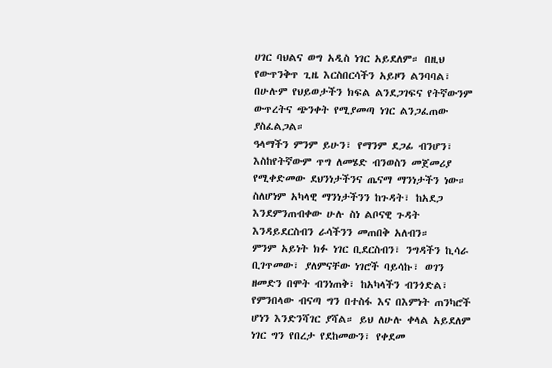ሀገር ባህልና ወግ አዲስ ነገር አይደለም። በዚህ የውጥንቅጥ ጊዜ እርስበርሳችን አይዞን ልንባባል፣ በሁሉም የህይወታችን ክፍል ልንደጋገፍና የትኛውንም ውጥረትና ጭንቀት የሚያመጣ ነገር ልንጋፈጠው ያስፈልጋል።
ዓላማችን ምንም ይሁን፣ የማንም ደጋፊ ብንሆን፣ እስከየትኛውም ጥግ ለመሄድ ብንወስን መጀመሪያ የሚቀድመው ደህንነታችንና ጤናማ ማንነታችን ነው። ስለሆነም አካላዊ ማንነታችንን ከጉዳት፣ ከአደጋ እንደምንጠብቀው ሁሉ ስነ ልቦናዊ ጉዳት እንዳይደርስብን ራሳችንን መጠበቅ አለብን።
ምንም አይነት ክፉ ነገር ቢደርስብን፣ ንግዳችን ኪሳራ ቢገጥመው፣ ያለምናቸው ነገሮች ባይሳኩ፣ ወገን ዘመድን በሞት ብንነጠቅ፣ ከአካላችን ብንጎድል፣ የምንበላው ብናጣ ግን በተስፋ እና በእምነት ጠንካሮች ሆነን እንድንሻገር ያሻል። ይህ ለሁሉ ቀላል አይደለም ነገር ግን የበረታ የደከመውን፣ የቀደመ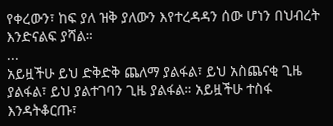የቀረውን፣ ከፍ ያለ ዝቅ ያለውን እየተረዳዳን ሰው ሆነን በህብረት እንድናልፍ ያሻል።
...
አይዟችሁ ይህ ድቅድቅ ጨለማ ያልፋል፣ ይህ አስጨናቂ ጊዜ ያልፋል፣ ይህ ያልተገባን ጊዜ ያልፋል። አይዟችሁ ተስፋ እንዳትቆርጡ፣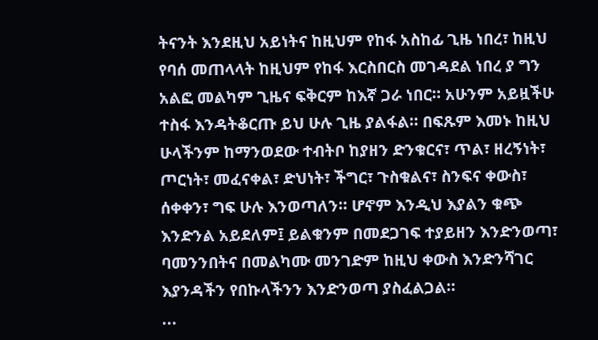ትናንት እንደዚህ አይነትና ከዚህም የከፋ አስከፊ ጊዜ ነበረ፣ ከዚህ የባሰ መጠላላት ከዚህም የከፋ እርስበርስ መገዳደል ነበረ ያ ግን አልፎ መልካም ጊዜና ፍቅርም ከእኛ ጋራ ነበር። አሁንም አይዟችሁ ተስፋ እንዳትቆርጡ ይህ ሁሉ ጊዜ ያልፋል። በፍጹም እመኑ ከዚህ ሁላችንም ከማንወደው ተብትቦ ከያዘን ድንቁርና፣ ጥል፣ ዘረኝነት፣ ጦርነት፣ መፈናቀል፣ ድህነት፣ ችግር፣ ጉስቁልና፣ ስንፍና ቀውስ፣ ሰቀቀን፣ ግፍ ሁሉ እንወጣለን። ሆኖም እንዲህ እያልን ቁጭ እንድንል አይደለም፤ ይልቁንም በመደጋገፍ ተያይዘን እንድንወጣ፣ ባመንንበትና በመልካሙ መንገድም ከዚህ ቀውስ እንድንሻገር እያንዳችን የበኩላችንን እንድንወጣ ያስፈልጋል።
...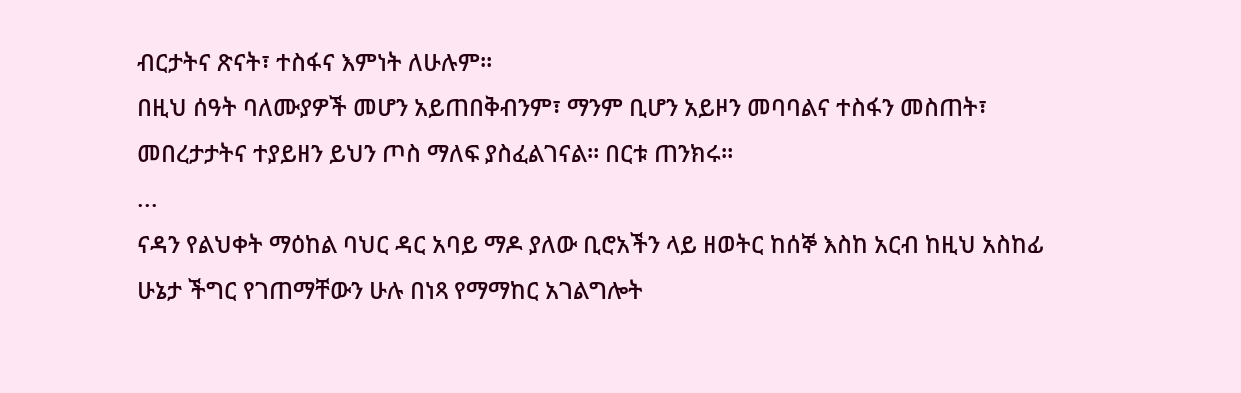ብርታትና ጽናት፣ ተስፋና እምነት ለሁሉም።
በዚህ ሰዓት ባለሙያዎች መሆን አይጠበቅብንም፣ ማንም ቢሆን አይዞን መባባልና ተስፋን መስጠት፣ መበረታታትና ተያይዘን ይህን ጦስ ማለፍ ያስፈልገናል። በርቱ ጠንክሩ።
...
ናዳን የልህቀት ማዕከል ባህር ዳር አባይ ማዶ ያለው ቢሮአችን ላይ ዘወትር ከሰኞ እስከ አርብ ከዚህ አስከፊ ሁኔታ ችግር የገጠማቸውን ሁሉ በነጻ የማማከር አገልግሎት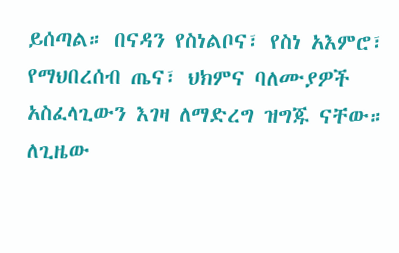ይሰጣል። በናዳን የስነልቦና፣ የስነ አእምሮ፣ የማህበረሰብ ጤና፣ ህክምና ባለሙያዎች አስፈላጊውን እገዛ ለማድረግ ዝግጁ ናቸው።
ለጊዜው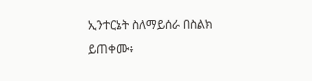ኢንተርኔት ስለማይሰራ በስልክ ይጠቀሙ፥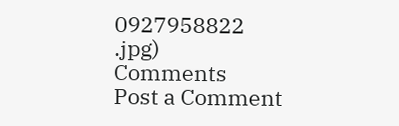0927958822
.jpg)
Comments
Post a Comment